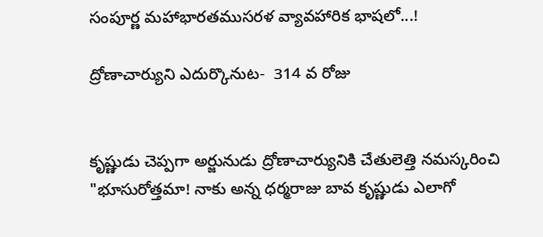సంపూర్ణ మహాభారతముసరళ వ్యావహారిక భాషలో...!

ద్రోణాచార్యుని ఎదుర్కొనుట-  314 వ రోజు


కృష్ణుడు చెప్పగా అర్జునుడు ద్రోణాచార్యునికి చేతులెత్తి నమస్కరించి "భూసురోత్తమా! నాకు అన్న ధర్మరాజు బావ కృష్ణుడు ఎలాగో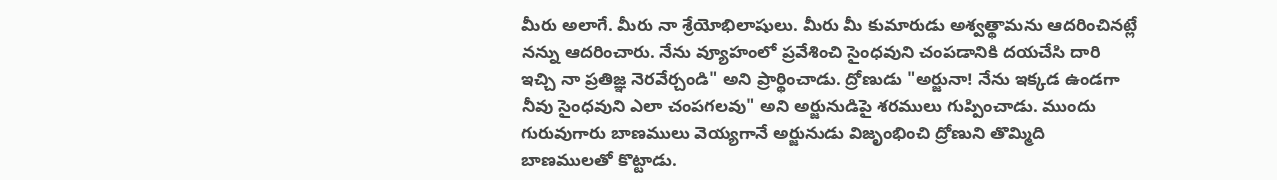మీరు అలాగే. మీరు నా శ్రేయోభిలాషులు. మీరు మీ కుమారుడు అశ్వత్థామను ఆదరించినట్లే నన్ను ఆదరించారు. నేను వ్యూహంలో ప్రవేశించి సైంధవుని చంపడానికి దయచేసి దారి ఇచ్చి నా ప్రతిజ్ఞ నెరవేర్చండి" అని ప్రార్థించాడు. ద్రోణుడు "అర్జునా! నేను ఇక్కడ ఉండగా నీవు సైంధవుని ఎలా చంపగలవు" అని అర్జునుడిపై శరములు గుప్పించాడు. ముందు గురువుగారు బాణములు వెయ్యగానే అర్జునుడు విజృంభించి ద్రోణుని తొమ్మిది బాణములతో కొట్టాడు.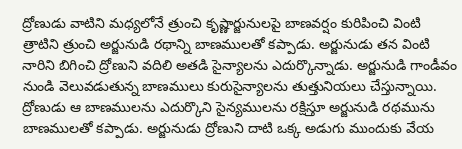ద్రోణుడు వాటిని మధ్యలోనే త్రుంచి కృష్ణార్జునులపై బాణవర్షం కురిపించి వింటి త్రాటిని త్రుంచి అర్జునుడి రథాన్ని బాణములతో కప్పాడు. అర్జునుడు తన వింటి నారిని బిగించి ద్రోణుని వదిలి అతడి సైన్యాలను ఎదుర్కొన్నాడు. అర్జునుడి గాండీవం నుండి వెలువడుతున్న బాణములు కురుసైన్యాలను తుత్తునియలు చేస్తున్నాయి. ద్రోణుడు ఆ బాణములను ఎదుర్కొని సైన్యములను రక్షిస్తూ అర్జునుడి రథమును బాణములతో కప్పాడు. అర్జునుడు ద్రోణుని దాటి ఒక్క అడుగు ముందుకు వేయ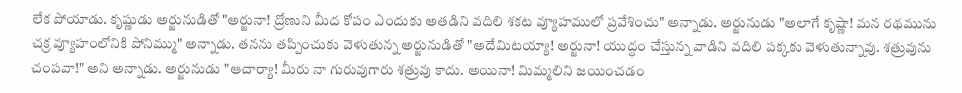లేక పోయాడు. కృష్ణుడు అర్జునుడితో "అర్జునా! ద్రోణుని మీద కోపం ఎందుకు అతడిని వదిలి శకట వ్యూహములో ప్రవేశించు" అన్నాడు. అర్జునుడు "అలాగే కృష్ణా! మన రథమును చక్ర వ్యూహంలోనికి పోనిమ్ము" అన్నాడు. తనను తప్పించుకు వెళుతున్న అర్జునుడితో "అదేమిటయ్యా! అర్జునా! యుద్ధం చేస్తున్న వాడిని వదిలి పక్కకు వెళుతున్నావు. శత్రువును చంపవా!" అని అన్నాడు. అర్జునుడు "ఆచార్యా! మీరు నా గురువుగారు శత్రువు కాదు. అయినా! మిమ్మలిని జయించడం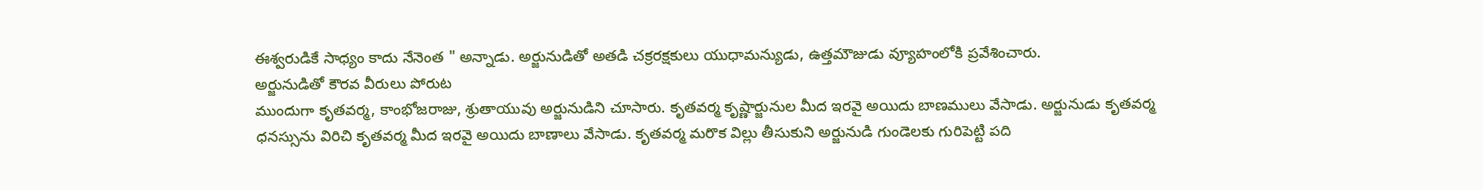ఈశ్వరుడికే సాధ్యం కాదు నేనెంత " అన్నాడు. అర్జునుడితో అతడి చక్రరక్షకులు యుధామన్యుడు, ఉత్తమౌజుడు వ్యూహంలోకి ప్రవేశించారు.
అర్జునుడితో కౌరవ వీరులు పోరుట
ముందుగా కృతవర్మ, కాంభోజరాజు, శ్రుతాయువు అర్జునుడిని చూసారు. కృతవర్మ కృష్ణార్జునుల మీద ఇరవై అయిదు బాణములు వేసాడు. అర్జునుడు కృతవర్మ ధనస్సును విరిచి కృతవర్మ మీద ఇరవై అయిదు బాణాలు వేసాడు. కృతవర్మ మరొక విల్లు తీసుకుని అర్జునుడి గుండెలకు గురిపెట్టి పది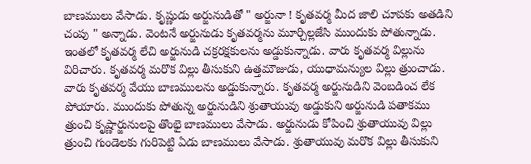బాణములు వేసాడు. కృష్ణుడు అర్జునుడితో " అర్జునా ! కృతవర్మ మీద జాలి చూపకు అతడిని చంపు " అన్నాడు. వెంటనే అర్జునుడు కృతవర్మను మూర్చిల్లజేసి ముందుకు పోతున్నాడు. ఇంతలో కృతవర్మ లేచి అర్జునుడి చక్రరక్షకులను అడ్డుకున్నాడు. వారు కృతవర్మ విల్లును విరిచారు. కృతవర్మ మరొక విల్లు తీసుకుని ఉత్తమౌజుడు, యుధామన్యుల విల్లు త్రుంచాడు. వారు కృతవర్మ వేయు బాణములను అడ్డుకున్నారు. కృతవర్మ అర్జునుడిని వెంబడించ లేక పోయారు. ముందుకు పోతున్న అర్జునుడిని శ్రుతాయువు అడ్డుకుని అర్జునుడి పతాకము త్రుంచి కృష్ణార్జునులపై తొంభై బాణములు వేసాడు. అర్జునుడు కోపించి శ్రుతాయువు విల్లు త్రుంచి గుండెలకు గురిపెట్టి ఏడు బాణములు వేసాడు. శ్రుతాయువు మరొక విల్లు తీసుకుని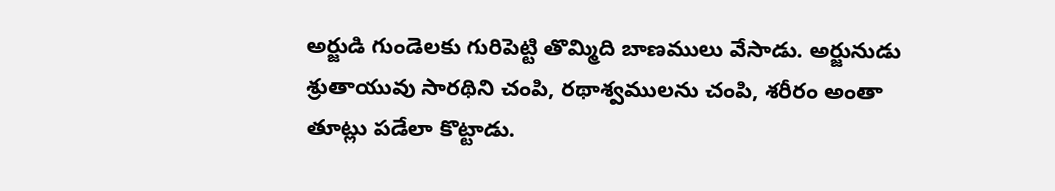అర్జుడి గుండెలకు గురిపెట్టి తొమ్మిది బాణములు వేసాడు. అర్జునుడు శ్రుతాయువు సారథిని చంపి, రథాశ్వములను చంపి, శరీరం అంతా తూట్లు పడేలా కొట్టాడు.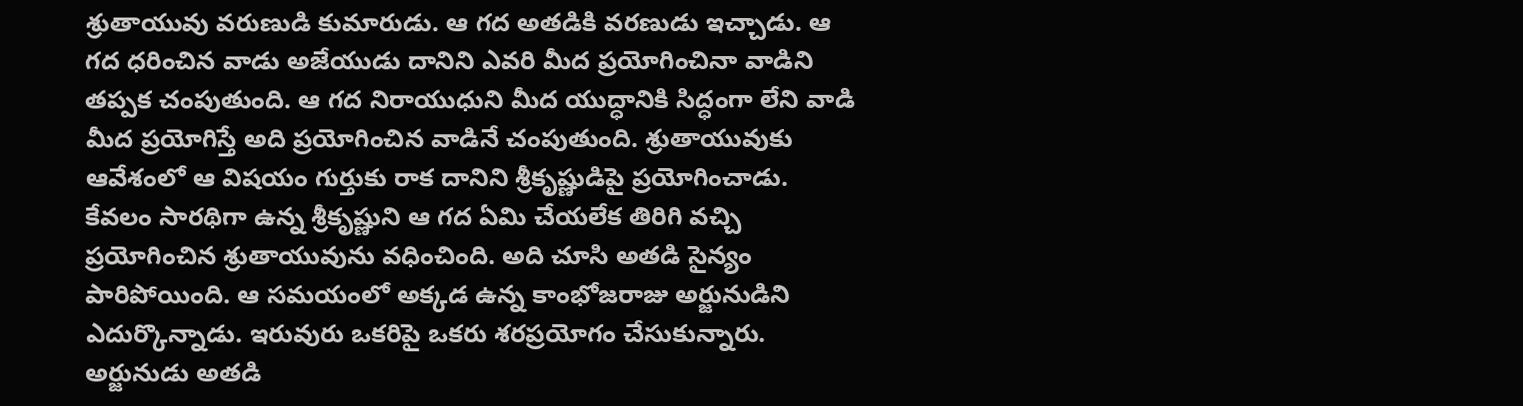శ్రుతాయువు వరుణుడి కుమారుడు. ఆ గద అతడికి వరణుడు ఇచ్చాడు. ఆ గద ధరించిన వాడు అజేయుడు దానిని ఎవరి మీద ప్రయోగించినా వాడిని తప్పక చంపుతుంది. ఆ గద నిరాయుధుని మీద యుద్ధానికి సిద్ధంగా లేని వాడి మీద ప్రయోగిస్తే అది ప్రయోగించిన వాడినే చంపుతుంది. శ్రుతాయువుకు ఆవేశంలో ఆ విషయం గుర్తుకు రాక దానిని శ్రీకృష్ణుడిపై ప్రయోగించాడు. కేవలం సారథిగా ఉన్న శ్రీకృష్ణుని ఆ గద ఏమి చేయలేక తిరిగి వచ్చి ప్రయోగించిన శ్రుతాయువును వధించింది. అది చూసి అతడి సైన్యం పారిపోయింది. ఆ సమయంలో అక్కడ ఉన్న కాంభోజరాజు అర్జునుడిని ఎదుర్కొన్నాడు. ఇరువురు ఒకరిపై ఒకరు శరప్రయోగం చేసుకున్నారు. అర్జునుడు అతడి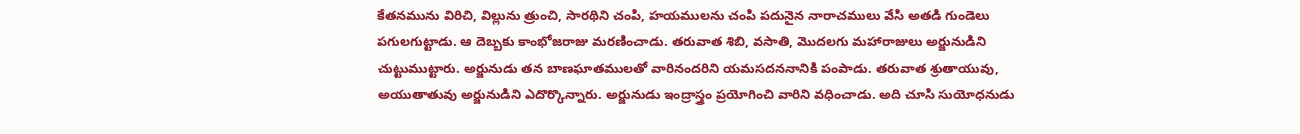కేతనమును విరిచి, విల్లును త్రుంచి, సారథిని చంపి, హయములను చంపి పదునైన నారాచములు వేసి అతడి గుండెలు పగులగుట్టాడు. ఆ దెబ్బకు కాంభోజరాజు మరణించాడు. తరువాత శిబి, వసాతి, మొదలగు మహారాజులు అర్జునుడిని చుట్టుముట్టారు. అర్జునుడు తన బాణఘాతములతో వారినందరిని యమసదననానికి పంపాడు. తరువాత శ్రుతాయువు, అయుతాతువు అర్జునుడిని ఎదొర్కొన్నారు. అర్జునుడు ఇంద్రాస్త్రం ప్రయోగించి వారిని వధించాడు. అది చూసి సుయోధనుడు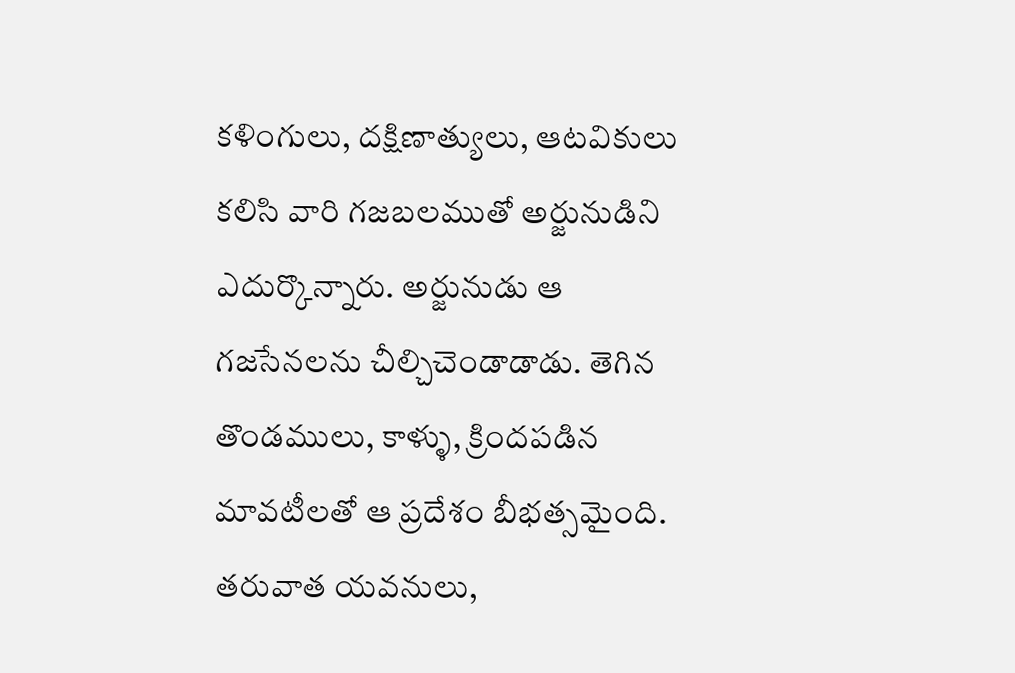కళింగులు, దక్షిణాత్యులు, ఆటవికులు కలిసి వారి గజబలముతో అర్జునుడిని ఎదుర్కొన్నారు. అర్జునుడు ఆ గజసేనలను చీల్చిచెండాడాడు. తెగిన తొండములు, కాళ్ళు, క్రిందపడిన మావటీలతో ఆ ప్రదేశం బీభత్సమైంది. తరువాత యవనులు,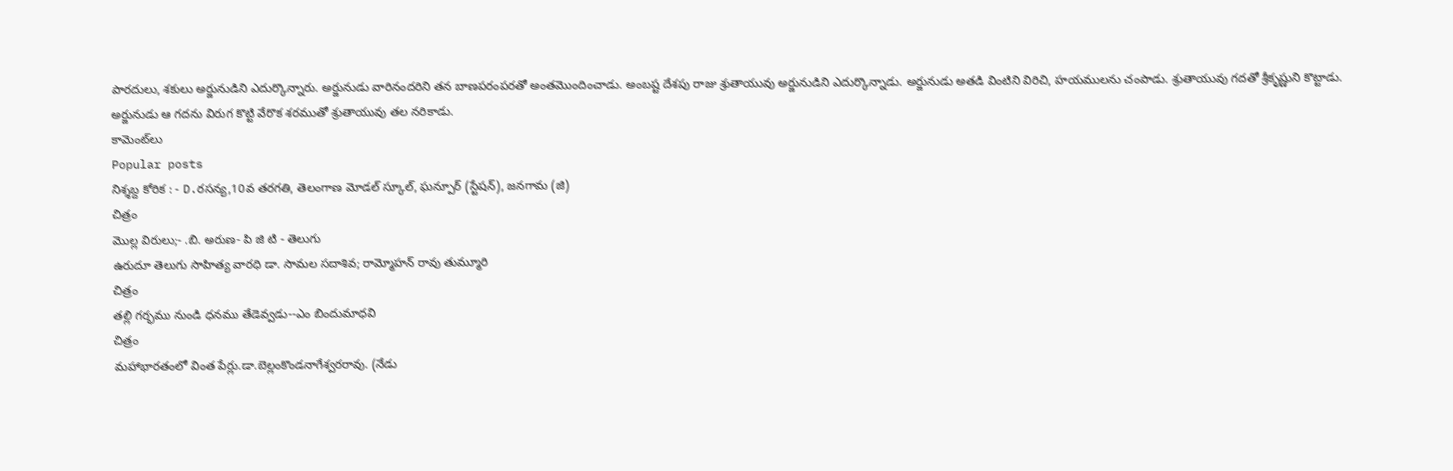పారదులు, శకులు అర్జునుడిని ఎదుర్కొన్నారు. అర్జునుడు వారినందరిని తన బాణపరంపరతో అంతమొందించాడు. అంబష్ట దేశపు రాజు శ్రుతాయువు అర్జునుడిని ఎదుర్కొన్నాడు. అర్జునుడు అతడి వింటిని విరిచి, హయములను చంపాడు. శ్రుతాయువు గదతో శ్రీకృష్ణుని కొట్టాడు. అర్జునుడు ఆ గదను విరుగ కొట్టి వేరొక శరముతో శ్రుతాయువు తల నరికాడు.
కామెంట్‌లు
Popular posts
నిశ్శబ్ద కోరిక : - D.రసన్య,10వ తరగతి, తెలంగాణ మోడల్ స్కూల్, ఘన్పూర్ (స్టేషన్), జనగామ (జి)
చిత్రం
మొల్ల విరులు;- .బి. అరుణ- పి జి టి - తెలుగు
ఉరుదూ తెలుగు సాహిత్య వారధి డా. సామల సదాశివ; రామ్మోహన్ రావు తుమ్మూరి
చిత్రం
తల్లి గర్భము నుండి ధనము తేడెవ్వడు--ఎం బిందుమాధవి
చిత్రం
మహాభారతంలో వింత పేర్లు.డా.బెల్లంకొండనాగేశ్వరరావు. (నేడు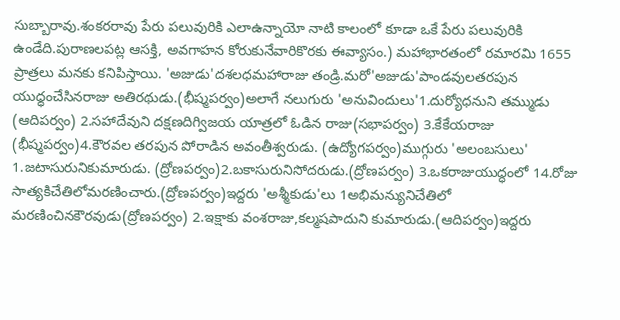సుబ్బారావు.శంకరరావు పేరు పలువురికి ఎలాఉన్నాయో నాటి కాలంలో కూడా ఒకే పేరు పలువురికి ఉండేది.పురాణలపట్ల ఆసక్తి, అవగాహన కోరుకునేవారికొరకు ఈవ్యాసం.) మహాభారతంలో రమారమి 1655 ప్రాత్రలు మనకు కనిపిస్తాయి. 'అజుడు'దశలధమహారాజు తండ్రి.మరో'అజుడు'పాండవులతరపున యుధ్ధంచేసినరాజు అతిరథుడు.(భీష్మపర్వం)అలాగే నలుగురు 'అనువిందులు'1.దుర్యోధనుని తమ్ముడు (ఆదిపర్వం) 2.సహాదేవుని దక్షణదిగ్విజయ యాత్రలో ఓడిన రాజు(సభాపర్వం) 3.కేకేయరాజు (భీష్మపర్వం)4.కౌరవల తరపున పోరాడిన అవంతీశ్వరుడు. (ఉద్యోగపర్వం)ముగ్గురు 'అలంబసులు' 1.జటాసురునికుమారుడు. (ద్రోణపర్వం)2.బకాసురునిసోదరుడు.(ద్రోణపర్వం) 3.ఒకరాజుయుద్ధంలో 14.రోజు సాత్యకిచేతిలోమరణించారు.(ద్రోణపర్వం)ఇద్దరు 'అశ్మీకుడు'లు 1అభిమన్యునిచేతిలో మరణించినకౌరవుడు(ద్రోణపర్వం) 2.ఇక్షాకు వంశరాజు,కల్మషపాదుని కుమారుడు.(ఆదిపర్వం)ఇద్దరు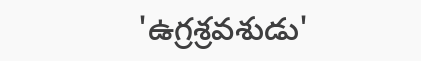'ఉగ్రశ్రవశుడు'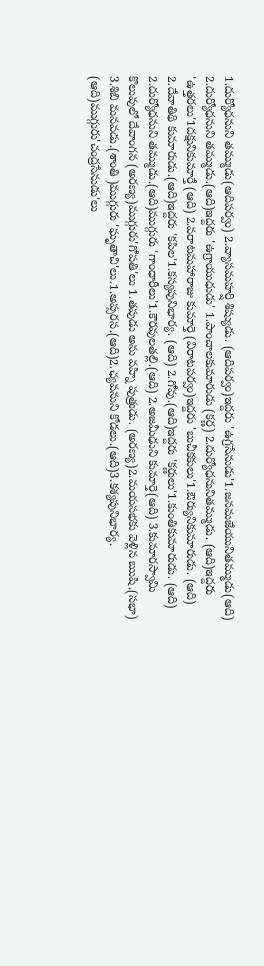1.దుర్యోధనుని తమ్ముడు(ఆదిపర్వం) 2.వ్యాసమహర్షి శిష్యుడు. (ఆదిపర్వం)ఇద్దరు 'ఉగ్రసేనుడు'1.జనమజేయునితమ్ముడు(ఆది) 2.దుర్యోధనుని తమ్ముడు.(ఆది)ఇద్దరు 'ఉగ్రాయుధుడు' 1.పాంచాలకుమారుడు (కర్ణ) 2.దుర్యోధనునితమ్ముడు. (ఆది)ఇద్దరు 'ఉత్తరలు'1దక్షునికుమార్తే (ఆది) 2.వరాటమహారాజు కుమార్తె (విరాటపర్వం)ఇద్దరు 'బుచీకకులు'1.ఔర్యునికుమారుడు. (ఆది) 2.దేవాతిథి కుమారుడు.(ఆది)ఇద్దరు 'కపిల'1.కస్యపునిభార్య. (ఆది) 2.గోవు.(ఆది)ఇద్దరు 'కర్ణులు'1.కుంతికుమారుడు. (ఆది) 2.దుర్యోధనుని తమ్ముడు.(ఆది)ముగ్గురు 'గాంధారీలు'1.కౌరవులతల్లి.(ఆది) 2.అజమీఢుని కుమార్తె(ఆది) 3.కుమారస్వామి కొలువులో దేవాంగన (అరణ్య)ముగ్గురు'గోపతి'లు 1.తపుడు అను వహ్ని పుత్రుడు. (అరణ్య)2.మయసభకు వెళ్లిన ఋషి.(సభా) 3.శిబి మనవడు.(శాంతి )ముగ్గురు 'ఘృతాచి'లు.1.అప్సరస.(ఆది)2.ఛ్యవనుని కోడలు.(ఆది)3.కశ్యపునిభార్య. (ఆది)ముగ్గురు'చంద్రసేనుడు'లు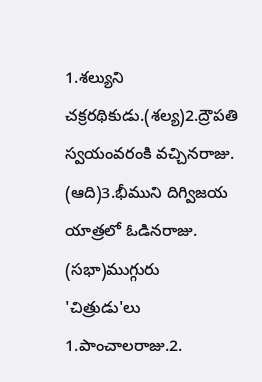1.శల్యుని చక్రరథికుడు.(శల్య)2.ద్రౌపతి స్వయంవరంకి వచ్చినరాజు. (ఆది)3.భీముని దిగ్విజయ యాత్రలో ఓడినరాజు. (సభా)ముగ్గురు 'చిత్రుడు'లు 1.పాంచాలరాజు.2.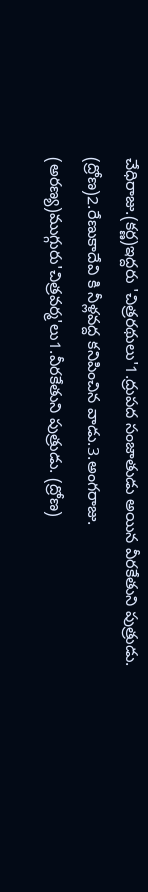చేధిరాజు.(కర్ణ)ఇద్దరు 'చిత్రరథులు'1.ద్రుపద సంజాతుడు అయిన వీరకేతుని పుత్రుడు. (ద్రోణ)2.రేణుకాదేవి కి నీళ్లవద్ద కనిపించిన వాడు.3.అంగరాజు. (అరణ్య)ముగ్గురు'చిత్రవర్మ'లు1.వీరకేతుని పుత్రుడు. (ద్రోణ)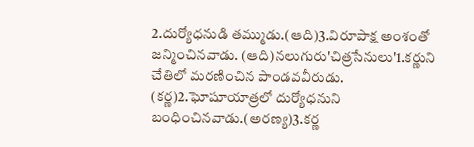2.దుర్యోధనుడి తమ్ముడు.(ఆది)3.విరూపాక్ష అంశంతో జన్మించినవాడు. (ఆది)నలుగురు'చిత్రసేనులు'1.కర్ణుని చేతిలో మరణించిన పాండవవీరుడు. (కర్ణ)2.ఘోషూయాత్రలో దుర్యోధనుని బంధించినవాడు.(అరణ్య)3.కర్ణ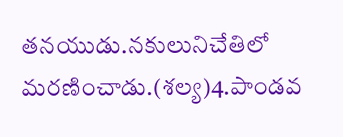తనయుడు.నకులునిచేతిలో మరణించాడు.(శల్య)4.పాండవ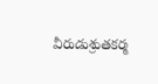వీరుడుశ్రుతకర్మ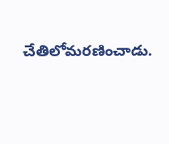చేతిలోమరణించాడు.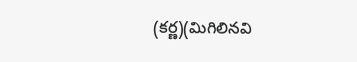(కర్ణ)(మిగిలినవి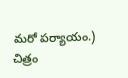మరో పర్యాయం.)
చిత్రం